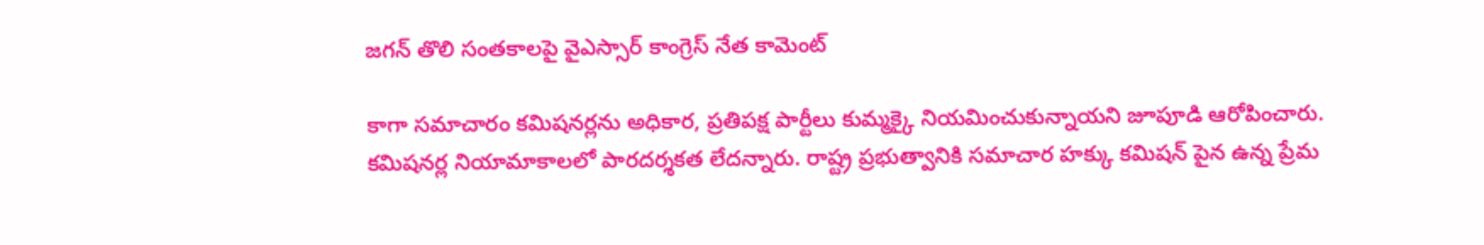జగన్ తొలి సంతకాలపై వైఎస్సార్ కాంగ్రెస్ నేత కామెంట్

కాగా సమాచారం కమిషనర్లను అధికార, ప్రతిపక్ష పార్టీలు కుమ్మక్కై నియమించుకున్నాయని జూపూడి ఆరోపించారు. కమిషనర్ల నియామాకాలలో పారదర్శకత లేదన్నారు. రాష్ట్ర ప్రభుత్వానికి సమాచార హక్కు కమిషన్ పైన ఉన్న ప్రేమ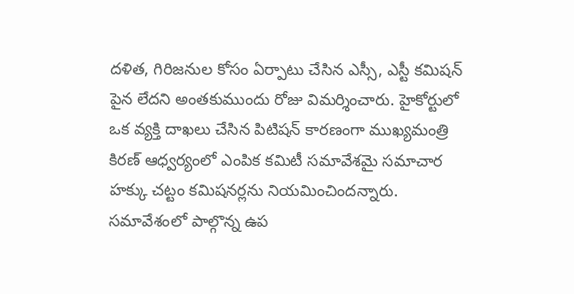దళిత, గిరిజనుల కోసం ఏర్పాటు చేసిన ఎస్సీ, ఎస్టీ కమిషన్ పైన లేదని అంతకుముందు రోజు విమర్శించారు. హైకోర్టులో ఒక వ్యక్తి దాఖలు చేసిన పిటిషన్ కారణంగా ముఖ్యమంత్రి కిరణ్ ఆధ్వర్యంలో ఎంపిక కమిటీ సమావేశమై సమాచార హక్కు చట్టం కమిషనర్లను నియమించిందన్నారు. సమావేశంలో పాల్గొన్న ఉప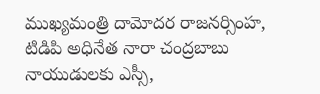ముఖ్యమంత్రి దామోదర రాజనర్సింహ, టిడిపి అధినేత నారా చంద్రబాబు నాయుడులకు ఎస్సీ,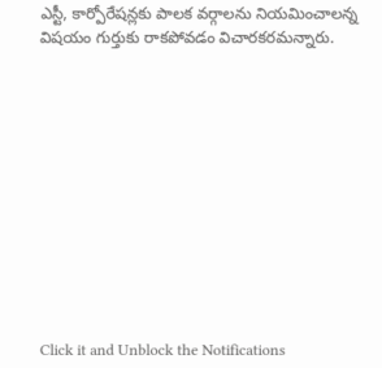ఎస్టీ, కార్పోరేషన్లకు పాలక వర్గాలను నియమించాలన్న విషయం గుర్తుకు రాకపోవడం విచారకరమన్నారు.












Click it and Unblock the Notifications